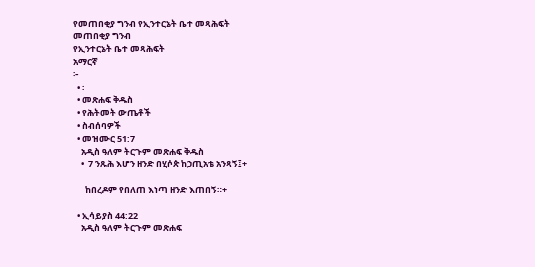የመጠበቂያ ግንብ የኢንተርኔት ቤተ መጻሕፍት
መጠበቂያ ግንብ
የኢንተርኔት ቤተ መጻሕፍት
አማርኛ
፦
  • ፡
  • መጽሐፍ ቅዱስ
  • የሕትመት ውጤቶች
  • ስብሰባዎች
  • መዝሙር 51:7
    አዲስ ዓለም ትርጉም መጽሐፍ ቅዱስ
    •  7 ንጹሕ እሆን ዘንድ በሂሶጵ ከኃጢአቴ አንጻኝ፤+

      ከበረዶም የበለጠ እነጣ ዘንድ እጠበኝ።+

  • ኢሳይያስ 44:22
    አዲስ ዓለም ትርጉም መጽሐፍ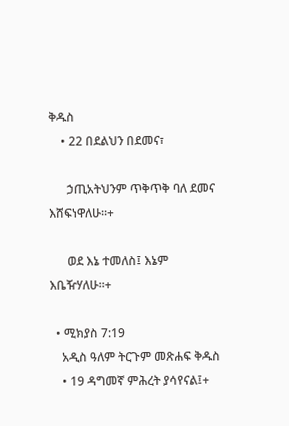ቅዱስ
    • 22 በደልህን በደመና፣

      ኃጢአትህንም ጥቅጥቅ ባለ ደመና እሸፍነዋለሁ።+

      ወደ እኔ ተመለስ፤ እኔም እቤዥሃለሁ።+

  • ሚክያስ 7:19
    አዲስ ዓለም ትርጉም መጽሐፍ ቅዱስ
    • 19 ዳግመኛ ምሕረት ያሳየናል፤+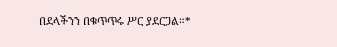በደላችንን በቁጥጥሩ ሥር ያደርጋል።*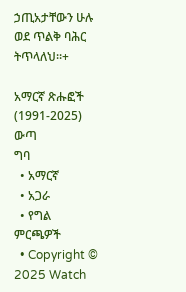ኃጢአታቸውን ሁሉ ወደ ጥልቅ ባሕር ትጥላለህ።+

አማርኛ ጽሑፎች (1991-2025)
ውጣ
ግባ
  • አማርኛ
  • አጋራ
  • የግል ምርጫዎች
  • Copyright © 2025 Watch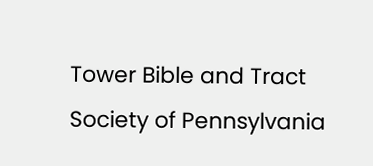Tower Bible and Tract Society of Pennsylvania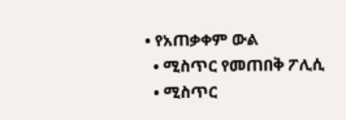• የአጠቃቀም ውል
  • ሚስጥር የመጠበቅ ፖሊሲ
  • ሚስጥር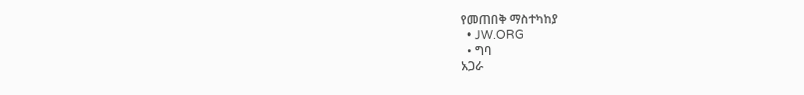የመጠበቅ ማስተካከያ
  • JW.ORG
  • ግባ
አጋራ